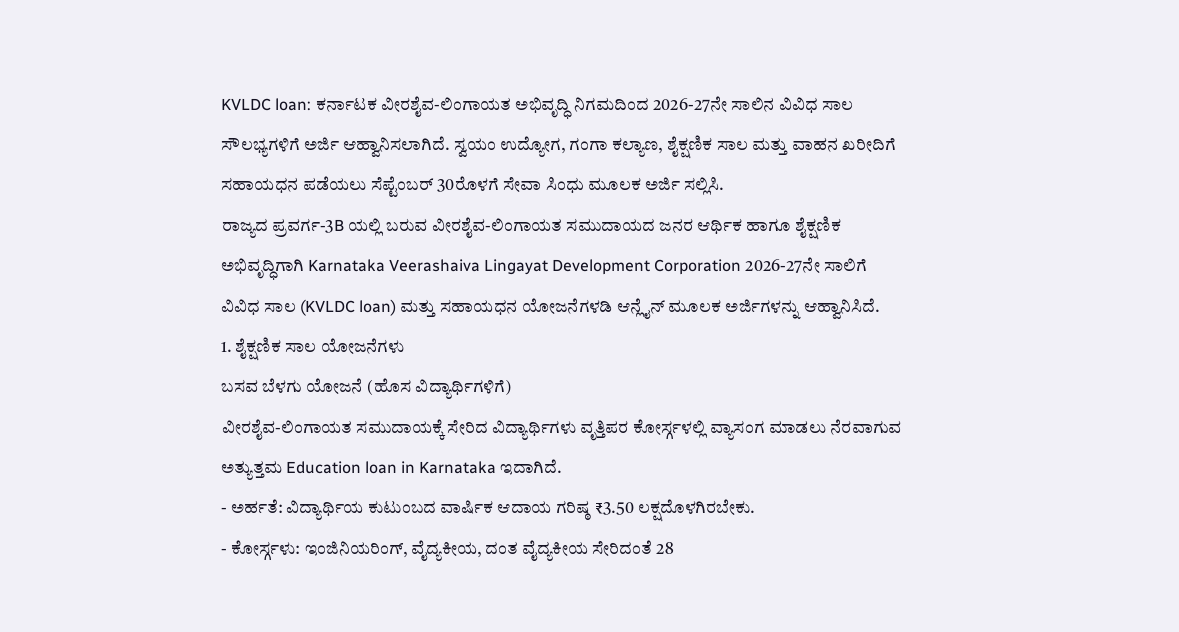KVLDC loan: ಕರ್ನಾಟಕ ವೀರಶೈವ-ಲಿಂಗಾಯತ ಅಭಿವೃದ್ಧಿ ನಿಗಮದಿಂದ 2026-27ನೇ ಸಾಲಿನ ವಿವಿಧ ಸಾಲ ಸೌಲಭ್ಯಗಳಿಗೆ ಅರ್ಜಿ ಆಹ್ವಾನಿಸಲಾಗಿದೆ. ಸ್ವಯಂ ಉದ್ಯೋಗ, ಗಂಗಾ ಕಲ್ಯಾಣ, ಶೈಕ್ಷಣಿಕ ಸಾಲ ಮತ್ತು ವಾಹನ ಖರೀದಿಗೆ ಸಹಾಯಧನ ಪಡೆಯಲು ಸೆಪ್ಟೆಂಬರ್ 30ರೊಳಗೆ ಸೇವಾ ಸಿಂಧು ಮೂಲಕ ಅರ್ಜಿ ಸಲ್ಲಿಸಿ.
ರಾಜ್ಯದ ಪ್ರವರ್ಗ-3B ಯಲ್ಲಿ ಬರುವ ವೀರಶೈವ-ಲಿಂಗಾಯತ ಸಮುದಾಯದ ಜನರ ಆರ್ಥಿಕ ಹಾಗೂ ಶೈಕ್ಷಣಿಕ ಅಭಿವೃದ್ಧಿಗಾಗಿ Karnataka Veerashaiva Lingayat Development Corporation 2026-27ನೇ ಸಾಲಿಗೆ ವಿವಿಧ ಸಾಲ (KVLDC loan) ಮತ್ತು ಸಹಾಯಧನ ಯೋಜನೆಗಳಡಿ ಆನ್ಲೈನ್ ಮೂಲಕ ಅರ್ಜಿಗಳನ್ನು ಆಹ್ವಾನಿಸಿದೆ.
1. ಶೈಕ್ಷಣಿಕ ಸಾಲ ಯೋಜನೆಗಳು
ಬಸವ ಬೆಳಗು ಯೋಜನೆ (ಹೊಸ ವಿದ್ಯಾರ್ಥಿಗಳಿಗೆ)
ವೀರಶೈವ-ಲಿಂಗಾಯತ ಸಮುದಾಯಕ್ಕೆ ಸೇರಿದ ವಿದ್ಯಾರ್ಥಿಗಳು ವೃತ್ತಿಪರ ಕೋರ್ಸ್ಗಳಲ್ಲಿ ವ್ಯಾಸಂಗ ಮಾಡಲು ನೆರವಾಗುವ ಅತ್ಯುತ್ತಮ Education loan in Karnataka ಇದಾಗಿದೆ.
- ಅರ್ಹತೆ: ವಿದ್ಯಾರ್ಥಿಯ ಕುಟುಂಬದ ವಾರ್ಷಿಕ ಆದಾಯ ಗರಿಷ್ಠ ₹3.50 ಲಕ್ಷದೊಳಗಿರಬೇಕು.
- ಕೋರ್ಸ್ಗಳು: ಇಂಜಿನಿಯರಿಂಗ್, ವೈದ್ಯಕೀಯ, ದಂತ ವೈದ್ಯಕೀಯ ಸೇರಿದಂತೆ 28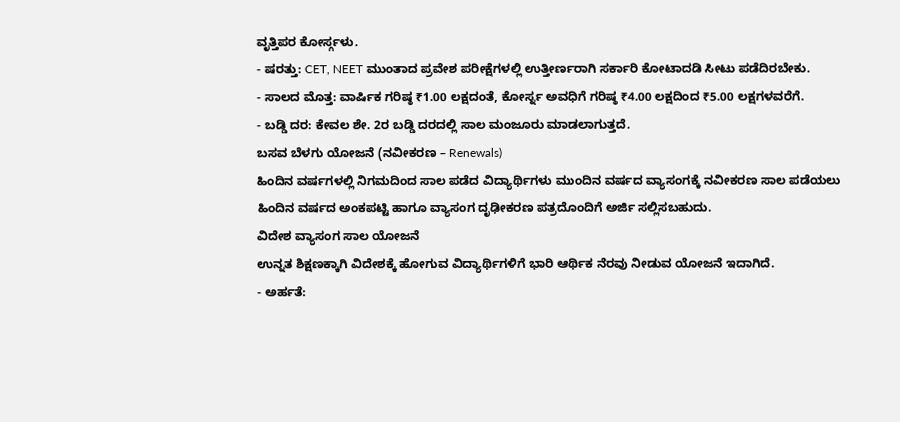ವೃತ್ತಿಪರ ಕೋರ್ಸ್ಗಳು.
- ಷರತ್ತು: CET, NEET ಮುಂತಾದ ಪ್ರವೇಶ ಪರೀಕ್ಷೆಗಳಲ್ಲಿ ಉತ್ತೀರ್ಣರಾಗಿ ಸರ್ಕಾರಿ ಕೋಟಾದಡಿ ಸೀಟು ಪಡೆದಿರಬೇಕು.
- ಸಾಲದ ಮೊತ್ತ: ವಾರ್ಷಿಕ ಗರಿಷ್ಠ ₹1.00 ಲಕ್ಷದಂತೆ, ಕೋರ್ಸ್ನ ಅವಧಿಗೆ ಗರಿಷ್ಠ ₹4.00 ಲಕ್ಷದಿಂದ ₹5.00 ಲಕ್ಷಗಳವರೆಗೆ.
- ಬಡ್ಡಿ ದರ: ಕೇವಲ ಶೇ. 2ರ ಬಡ್ಡಿ ದರದಲ್ಲಿ ಸಾಲ ಮಂಜೂರು ಮಾಡಲಾಗುತ್ತದೆ.
ಬಸವ ಬೆಳಗು ಯೋಜನೆ (ನವೀಕರಣ – Renewals)
ಹಿಂದಿನ ವರ್ಷಗಳಲ್ಲಿ ನಿಗಮದಿಂದ ಸಾಲ ಪಡೆದ ವಿದ್ಯಾರ್ಥಿಗಳು ಮುಂದಿನ ವರ್ಷದ ವ್ಯಾಸಂಗಕ್ಕೆ ನವೀಕರಣ ಸಾಲ ಪಡೆಯಲು ಹಿಂದಿನ ವರ್ಷದ ಅಂಕಪಟ್ಟಿ ಹಾಗೂ ವ್ಯಾಸಂಗ ದೃಢೀಕರಣ ಪತ್ರದೊಂದಿಗೆ ಅರ್ಜಿ ಸಲ್ಲಿಸಬಹುದು.
ವಿದೇಶ ವ್ಯಾಸಂಗ ಸಾಲ ಯೋಜನೆ
ಉನ್ನತ ಶಿಕ್ಷಣಕ್ಕಾಗಿ ವಿದೇಶಕ್ಕೆ ಹೋಗುವ ವಿದ್ಯಾರ್ಥಿಗಳಿಗೆ ಭಾರಿ ಆರ್ಥಿಕ ನೆರವು ನೀಡುವ ಯೋಜನೆ ಇದಾಗಿದೆ.
- ಅರ್ಹತೆ: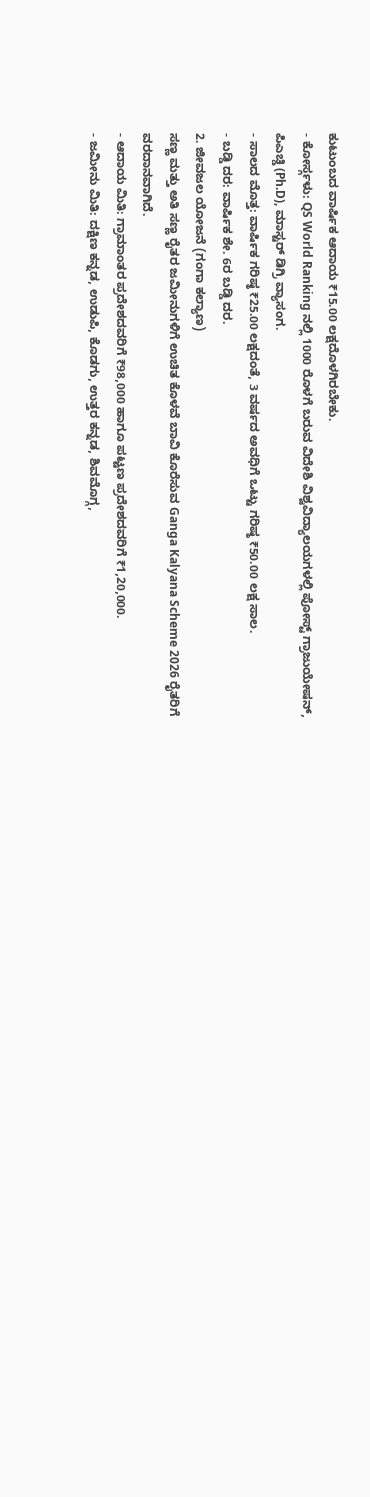ಕುಟುಂಬದ ವಾರ್ಷಿಕ ಆದಾಯ ₹15.00 ಲಕ್ಷದೊಳಗಿರಬೇಕು.
- ಕೋರ್ಸ್ಗಳು: QS World Ranking ನಲ್ಲಿ 1000 ರೊಳಗೆ ಬರುವ ವಿದೇಶಿ ವಿಶ್ವವಿದ್ಯಾಲಯಗಳಲ್ಲಿ ಪೋಸ್ಟ್ ಗ್ರಾಜುಯೇಷನ್, ಪಿಎಚ್ಡಿ (Ph.D), ಮಾಸ್ಟರ್ ಡಿಗ್ರಿ ವ್ಯಾಸಂಗ.
- ಸಾಲದ ಮೊತ್ತ: ವಾರ್ಷಿಕ ಗರಿಷ್ಠ ₹25.00 ಲಕ್ಷದಂತೆ, 3 ವರ್ಷದ ಅವಧಿಗೆ ಒಟ್ಟು ಗರಿಷ್ಠ ₹50.00 ಲಕ್ಷ ಸಾಲ.
- ಬಡ್ಡಿ ದರ: ವಾರ್ಷಿಕ ಶೇ. 6ರ ಬಡ್ಡಿ ದರ.
2. ಜೀವಜಲ ಯೋಜನೆ (ಗಂಗಾ ಕಲ್ಯಾಣ)
ಸಣ್ಣ ಮತ್ತು ಅತಿ ಸಣ್ಣ ರೈತರ ಜಮೀನುಗಳಿಗೆ ಉಚಿತ ಕೊಳವೆ ಬಾವಿ ಕೊರೆಸುವ Ganga Kalyana Scheme 2026 ರೈತರಿಗೆ ವರದಾನವಾಗಿದೆ.
- ಆದಾಯ ಮಿತಿ: ಗ್ರಾಮಾಂತರ ಪ್ರದೇಶದವರಿಗೆ ₹98,000 ಹಾಗೂ ಪಟ್ಟಣ ಪ್ರದೇಶದವರಿಗೆ ₹1,20,000.
- ಜಮೀನು ಮಿತಿ: ದಕ್ಷಿಣ ಕನ್ನಡ, ಉಡುಪಿ, ಕೊಡಗು, ಉತ್ತರ ಕನ್ನಡ, ಶಿವಮೊಗ್ಗ,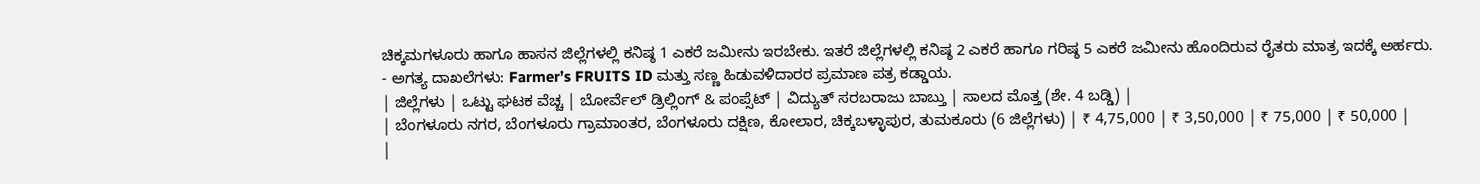ಚಿಕ್ಕಮಗಳೂರು ಹಾಗೂ ಹಾಸನ ಜಿಲ್ಲೆಗಳಲ್ಲಿ ಕನಿಷ್ಠ 1 ಎಕರೆ ಜಮೀನು ಇರಬೇಕು. ಇತರೆ ಜಿಲ್ಲೆಗಳಲ್ಲಿ ಕನಿಷ್ಠ 2 ಎಕರೆ ಹಾಗೂ ಗರಿಷ್ಠ 5 ಎಕರೆ ಜಮೀನು ಹೊಂದಿರುವ ರೈತರು ಮಾತ್ರ ಇದಕ್ಕೆ ಅರ್ಹರು.
- ಅಗತ್ಯ ದಾಖಲೆಗಳು: Farmer’s FRUITS ID ಮತ್ತು ಸಣ್ಣ ಹಿಡುವಳಿದಾರರ ಪ್ರಮಾಣ ಪತ್ರ ಕಡ್ಡಾಯ.
| ಜಿಲ್ಲೆಗಳು | ಒಟ್ಟು ಘಟಕ ವೆಚ್ಚ | ಬೋರ್ವೆಲ್ ಡ್ರಿಲ್ಲಿಂಗ್ & ಪಂಪ್ಸೆಟ್ | ವಿದ್ಯುತ್ ಸರಬರಾಜು ಬಾಬ್ತು | ಸಾಲದ ಮೊತ್ತ (ಶೇ. 4 ಬಡ್ಡಿ) |
| ಬೆಂಗಳೂರು ನಗರ, ಬೆಂಗಳೂರು ಗ್ರಾಮಾಂತರ, ಬೆಂಗಳೂರು ದಕ್ಷಿಣ, ಕೋಲಾರ, ಚಿಕ್ಕಬಳ್ಳಾಪುರ, ತುಮಕೂರು (6 ಜಿಲ್ಲೆಗಳು) | ₹ 4,75,000 | ₹ 3,50,000 | ₹ 75,000 | ₹ 50,000 |
|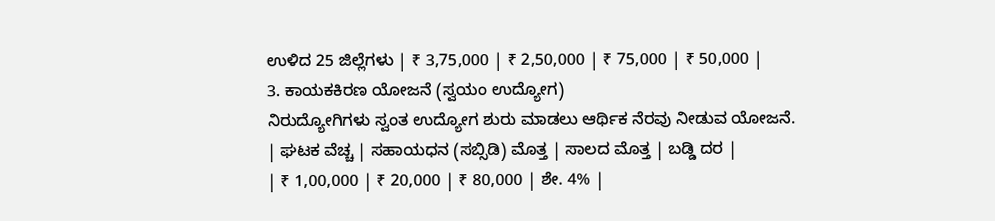ಉಳಿದ 25 ಜಿಲ್ಲೆಗಳು | ₹ 3,75,000 | ₹ 2,50,000 | ₹ 75,000 | ₹ 50,000 |
3. ಕಾಯಕಕಿರಣ ಯೋಜನೆ (ಸ್ವಯಂ ಉದ್ಯೋಗ)
ನಿರುದ್ಯೋಗಿಗಳು ಸ್ವಂತ ಉದ್ಯೋಗ ಶುರು ಮಾಡಲು ಆರ್ಥಿಕ ನೆರವು ನೀಡುವ ಯೋಜನೆ.
| ಘಟಕ ವೆಚ್ಚ | ಸಹಾಯಧನ (ಸಬ್ಸಿಡಿ) ಮೊತ್ತ | ಸಾಲದ ಮೊತ್ತ | ಬಡ್ಡಿ ದರ |
| ₹ 1,00,000 | ₹ 20,000 | ₹ 80,000 | ಶೇ. 4% |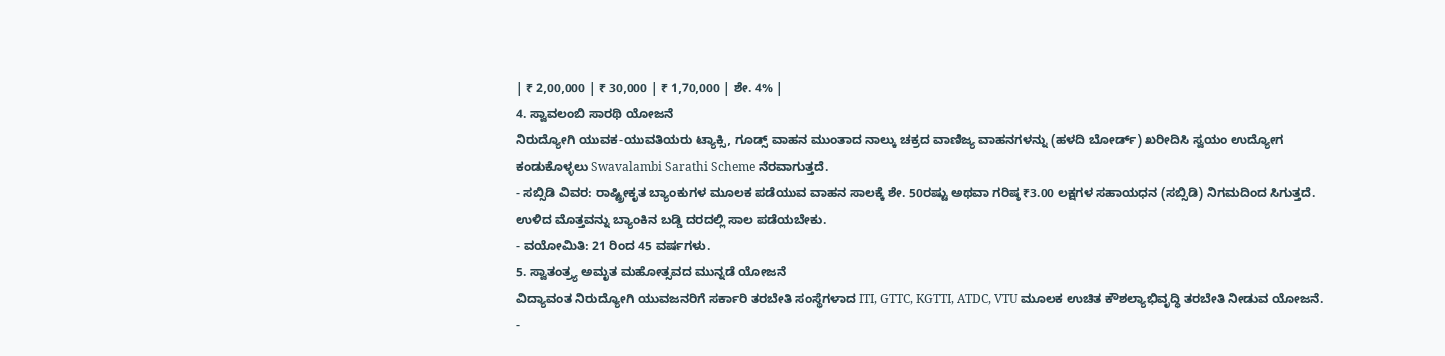| ₹ 2,00,000 | ₹ 30,000 | ₹ 1,70,000 | ಶೇ. 4% |
4. ಸ್ವಾವಲಂಬಿ ಸಾರಥಿ ಯೋಜನೆ
ನಿರುದ್ಯೋಗಿ ಯುವಕ-ಯುವತಿಯರು ಟ್ಯಾಕ್ಸಿ, ಗೂಡ್ಸ್ ವಾಹನ ಮುಂತಾದ ನಾಲ್ಕು ಚಕ್ರದ ವಾಣಿಜ್ಯ ವಾಹನಗಳನ್ನು (ಹಳದಿ ಬೋರ್ಡ್) ಖರೀದಿಸಿ ಸ್ವಯಂ ಉದ್ಯೋಗ ಕಂಡುಕೊಳ್ಳಲು Swavalambi Sarathi Scheme ನೆರವಾಗುತ್ತದೆ.
- ಸಬ್ಸಿಡಿ ವಿವರ: ರಾಷ್ಟ್ರೀಕೃತ ಬ್ಯಾಂಕುಗಳ ಮೂಲಕ ಪಡೆಯುವ ವಾಹನ ಸಾಲಕ್ಕೆ ಶೇ. 50ರಷ್ಟು ಅಥವಾ ಗರಿಷ್ಠ ₹3.00 ಲಕ್ಷಗಳ ಸಹಾಯಧನ (ಸಬ್ಸಿಡಿ) ನಿಗಮದಿಂದ ಸಿಗುತ್ತದೆ. ಉಳಿದ ಮೊತ್ತವನ್ನು ಬ್ಯಾಂಕಿನ ಬಡ್ಡಿ ದರದಲ್ಲಿ ಸಾಲ ಪಡೆಯಬೇಕು.
- ವಯೋಮಿತಿ: 21 ರಿಂದ 45 ವರ್ಷಗಳು.
5. ಸ್ವಾತಂತ್ರ್ಯ ಅಮೃತ ಮಹೋತ್ಸವದ ಮುನ್ನಡೆ ಯೋಜನೆ
ವಿದ್ಯಾವಂತ ನಿರುದ್ಯೋಗಿ ಯುವಜನರಿಗೆ ಸರ್ಕಾರಿ ತರಬೇತಿ ಸಂಸ್ಥೆಗಳಾದ ITI, GTTC, KGTTI, ATDC, VTU ಮೂಲಕ ಉಚಿತ ಕೌಶಲ್ಯಾಭಿವೃದ್ಧಿ ತರಬೇತಿ ನೀಡುವ ಯೋಜನೆ.
-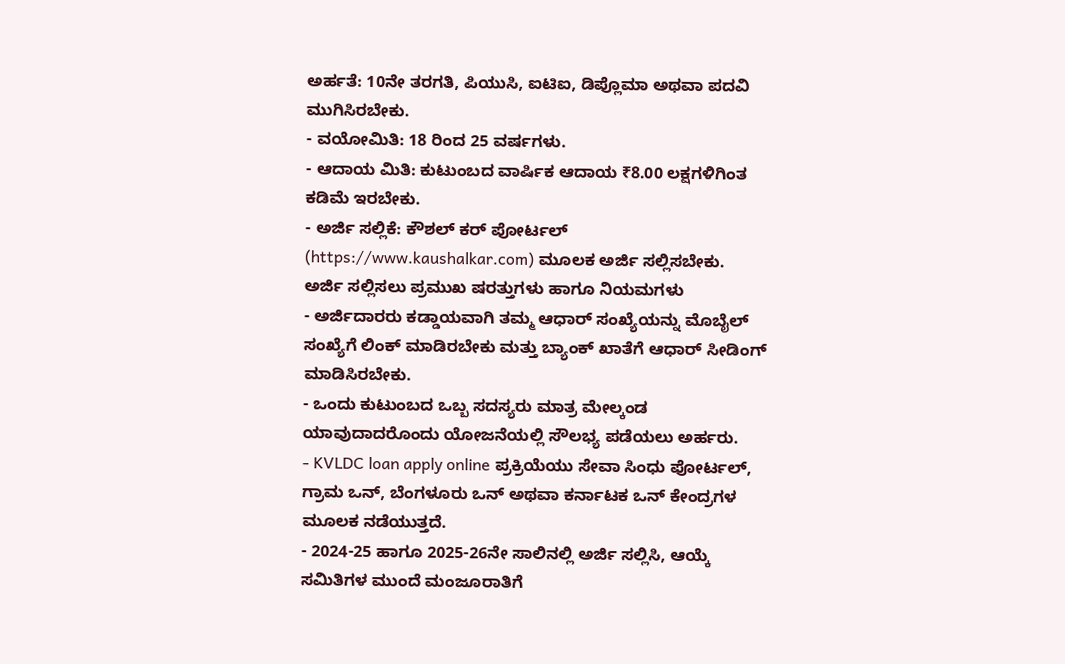ಅರ್ಹತೆ: 10ನೇ ತರಗತಿ, ಪಿಯುಸಿ, ಐಟಿಐ, ಡಿಪ್ಲೊಮಾ ಅಥವಾ ಪದವಿ ಮುಗಿಸಿರಬೇಕು.
- ವಯೋಮಿತಿ: 18 ರಿಂದ 25 ವರ್ಷಗಳು.
- ಆದಾಯ ಮಿತಿ: ಕುಟುಂಬದ ವಾರ್ಷಿಕ ಆದಾಯ ₹8.00 ಲಕ್ಷಗಳಿಗಿಂತ ಕಡಿಮೆ ಇರಬೇಕು.
- ಅರ್ಜಿ ಸಲ್ಲಿಕೆ: ಕೌಶಲ್ ಕರ್ ಪೋರ್ಟಲ್ (https://www.kaushalkar.com) ಮೂಲಕ ಅರ್ಜಿ ಸಲ್ಲಿಸಬೇಕು.
ಅರ್ಜಿ ಸಲ್ಲಿಸಲು ಪ್ರಮುಖ ಷರತ್ತುಗಳು ಹಾಗೂ ನಿಯಮಗಳು
- ಅರ್ಜಿದಾರರು ಕಡ್ಡಾಯವಾಗಿ ತಮ್ಮ ಆಧಾರ್ ಸಂಖ್ಯೆಯನ್ನು ಮೊಬೈಲ್ ಸಂಖ್ಯೆಗೆ ಲಿಂಕ್ ಮಾಡಿರಬೇಕು ಮತ್ತು ಬ್ಯಾಂಕ್ ಖಾತೆಗೆ ಆಧಾರ್ ಸೀಡಿಂಗ್ ಮಾಡಿಸಿರಬೇಕು.
- ಒಂದು ಕುಟುಂಬದ ಒಬ್ಬ ಸದಸ್ಯರು ಮಾತ್ರ ಮೇಲ್ಕಂಡ ಯಾವುದಾದರೊಂದು ಯೋಜನೆಯಲ್ಲಿ ಸೌಲಭ್ಯ ಪಡೆಯಲು ಅರ್ಹರು.
- KVLDC loan apply online ಪ್ರಕ್ರಿಯೆಯು ಸೇವಾ ಸಿಂಧು ಪೋರ್ಟಲ್, ಗ್ರಾಮ ಒನ್, ಬೆಂಗಳೂರು ಒನ್ ಅಥವಾ ಕರ್ನಾಟಕ ಒನ್ ಕೇಂದ್ರಗಳ ಮೂಲಕ ನಡೆಯುತ್ತದೆ.
- 2024-25 ಹಾಗೂ 2025-26ನೇ ಸಾಲಿನಲ್ಲಿ ಅರ್ಜಿ ಸಲ್ಲಿಸಿ, ಆಯ್ಕೆ ಸಮಿತಿಗಳ ಮುಂದೆ ಮಂಜೂರಾತಿಗೆ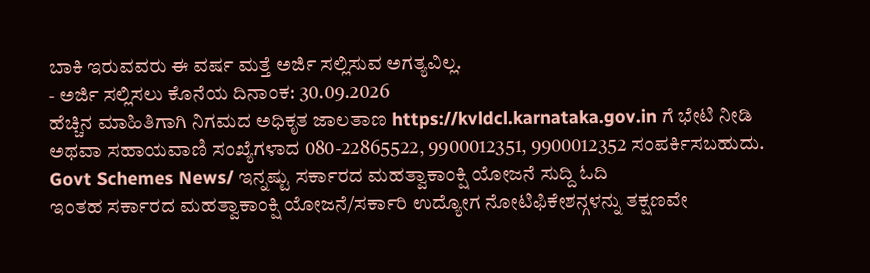ಬಾಕಿ ಇರುವವರು ಈ ವರ್ಷ ಮತ್ತೆ ಅರ್ಜಿ ಸಲ್ಲಿಸುವ ಅಗತ್ಯವಿಲ್ಲ.
- ಅರ್ಜಿ ಸಲ್ಲಿಸಲು ಕೊನೆಯ ದಿನಾಂಕ: 30.09.2026
ಹೆಚ್ಚಿನ ಮಾಹಿತಿಗಾಗಿ ನಿಗಮದ ಅಧಿಕೃತ ಜಾಲತಾಣ https://kvldcl.karnataka.gov.in ಗೆ ಭೇಟಿ ನೀಡಿ ಅಥವಾ ಸಹಾಯವಾಣಿ ಸಂಖ್ಯೆಗಳಾದ 080-22865522, 9900012351, 9900012352 ಸಂಪರ್ಕಿಸಬಹುದು.
Govt Schemes News/ ಇನ್ನಷ್ಟು ಸರ್ಕಾರದ ಮಹತ್ವಾಕಾಂಕ್ಷಿ ಯೋಜನೆ ಸುದ್ದಿ ಓದಿ
ಇಂತಹ ಸರ್ಕಾರದ ಮಹತ್ವಾಕಾಂಕ್ಷಿ ಯೋಜನೆ/ಸರ್ಕಾರಿ ಉದ್ಯೋಗ ನೋಟಿಫಿಕೇಶನ್ಗಳನ್ನು ತಕ್ಷಣವೇ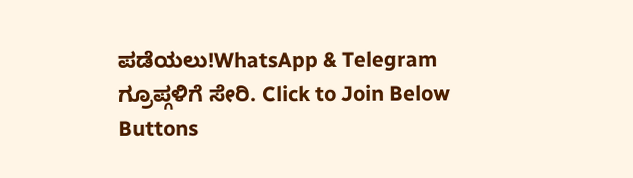ಪಡೆಯಲು!WhatsApp & Telegram ಗ್ರೂಪ್ಗಳಿಗೆ ಸೇರಿ. Click to Join Below Buttons